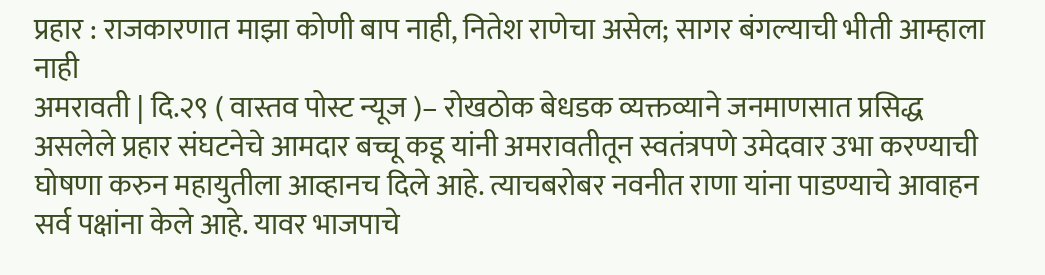प्रहार : राजकारणात माझा कोणी बाप नाही, नितेश राणेचा असेल; सागर बंगल्याची भीती आम्हाला नाही
अमरावती | दि.२९ ( वास्तव पोस्ट न्यूज )– रोखठोक बेधडक व्यक्तव्याने जनमाणसात प्रसिद्ध असलेले प्रहार संघटनेचे आमदार बच्चू कडू यांनी अमरावतीतून स्वतंत्रपणे उमेदवार उभा करण्याची घोषणा करुन महायुतीला आव्हानच दिले आहे. त्याचबरोबर नवनीत राणा यांना पाडण्याचे आवाहन सर्व पक्षांना केले आहे. यावर भाजपाचे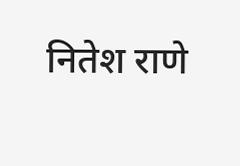नितेश राणे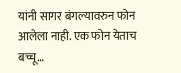यांनी सागर बंगल्यावरुन फोन आलेला नाही. एक फोन येताच बच्चू…